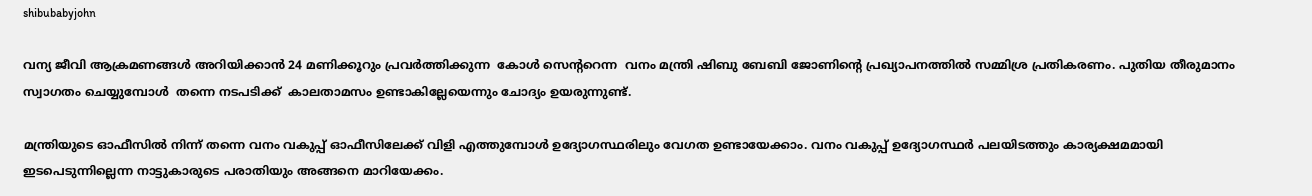shibubabyjohn

വന്യ ജീവി ആക്രമണങ്ങൾ അറിയിക്കാൻ 24 മണിക്കൂറും പ്രവർത്തിക്കുന്ന  കോൾ സെൻ്ററെന്ന  വനം മന്ത്രി ഷിബു ബേബി ജോണിൻ്റെ പ്രഖ്യാപനത്തിൽ സമ്മിശ്ര പ്രതികരണം. പുതിയ തീരുമാനം സ്വാഗതം ചെയ്യുമ്പോൾ  തന്നെ നടപടിക്ക്  കാലതാമസം ഉണ്ടാകില്ലേയെന്നും ചോദ്യം ഉയരുന്നുണ്ട്.

മന്ത്രിയുടെ ഓഫീസിൽ നിന്ന് തന്നെ വനം വകുപ്പ് ഓഫീസിലേക്ക് വിളി എത്തുമ്പോൾ ഉദ്യോഗസ്ഥരിലും വേഗത ഉണ്ടായേക്കാം. വനം വകുപ്പ് ഉദ്യോഗസ്ഥർ പലയിടത്തും കാര്യക്ഷമമായി ഇടപെടുന്നില്ലെന്ന നാട്ടുകാരുടെ പരാതിയും അങ്ങനെ മാറിയേക്കം.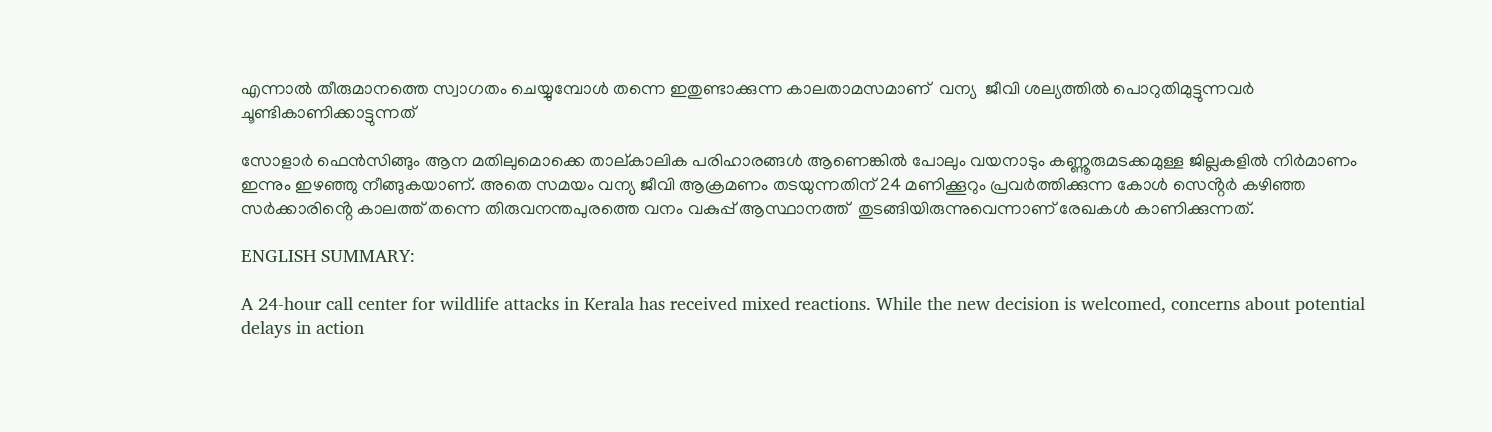എന്നാൽ തീരുമാനത്തെ സ്വാഗതം ചെയ്യുമ്പോൾ തന്നെ ഇതുണ്ടാക്കുന്ന കാലതാമസമാണ്  വന്യ  ജീവി ശല്യത്തിൽ പൊറുതിമുട്ടുന്നവർ ചൂണ്ടികാണിക്കാട്ടുന്നത്

സോളാർ ഫെൻസിങ്ങും ആന മതിലുമൊക്കെ താല്കാലിക പരിഹാരങ്ങൾ ആണെങ്കിൽ പോലും വയനാടും കണ്ണൂരുമടക്കമുള്ള ജില്ലകളിൽ നിർമാണം ഇന്നും ഇഴഞ്ഞു നീങ്ങുകയാണ്. അതെ സമയം വന്യ ജീവി ആക്രമണം തടയുന്നതിന് 24 മണിക്കൂറും പ്രവർത്തിക്കുന്ന കോൾ സെൻ്റർ കഴിഞ്ഞ സർക്കാരിൻ്റെ കാലത്ത് തന്നെ തിരുവനന്തപുരത്തെ വനം വകുപ്പ് ആസ്ഥാനത്ത്  തുടങ്ങിയിരുന്നുവെന്നാണ് രേഖകൾ കാണിക്കുന്നത്.

ENGLISH SUMMARY:

A 24-hour call center for wildlife attacks in Kerala has received mixed reactions. While the new decision is welcomed, concerns about potential delays in action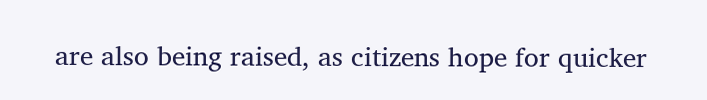are also being raised, as citizens hope for quicker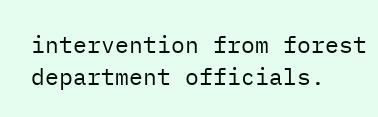intervention from forest department officials.